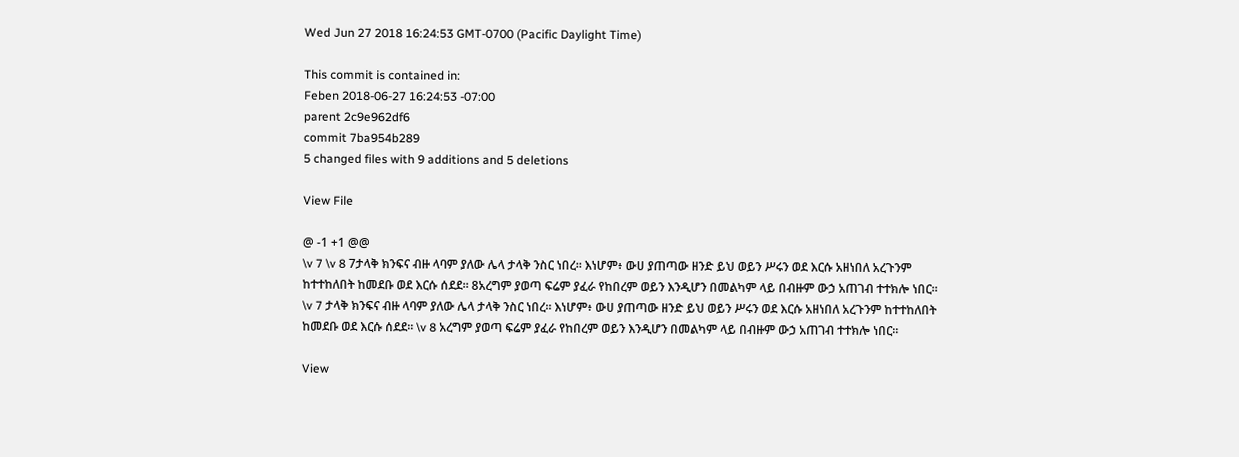Wed Jun 27 2018 16:24:53 GMT-0700 (Pacific Daylight Time)

This commit is contained in:
Feben 2018-06-27 16:24:53 -07:00
parent 2c9e962df6
commit 7ba954b289
5 changed files with 9 additions and 5 deletions

View File

@ -1 +1 @@
\v 7 \v 8 7ታላቅ ክንፍና ብዙ ላባም ያለው ሌላ ታላቅ ንስር ነበረ። እነሆም፥ ውሀ ያጠጣው ዘንድ ይህ ወይን ሥሩን ወደ እርሱ አዘነበለ አረጉንም ከተተከለበት ከመደቡ ወደ እርሱ ሰደደ። 8አረግም ያወጣ ፍሬም ያፈራ የከበረም ወይን እንዲሆን በመልካም ላይ በብዙም ውኃ አጠገብ ተተክሎ ነበር።
\v 7 ታላቅ ክንፍና ብዙ ላባም ያለው ሌላ ታላቅ ንስር ነበረ። እነሆም፥ ውሀ ያጠጣው ዘንድ ይህ ወይን ሥሩን ወደ እርሱ አዘነበለ አረጉንም ከተተከለበት ከመደቡ ወደ እርሱ ሰደደ። \v 8 አረግም ያወጣ ፍሬም ያፈራ የከበረም ወይን እንዲሆን በመልካም ላይ በብዙም ውኃ አጠገብ ተተክሎ ነበር።

View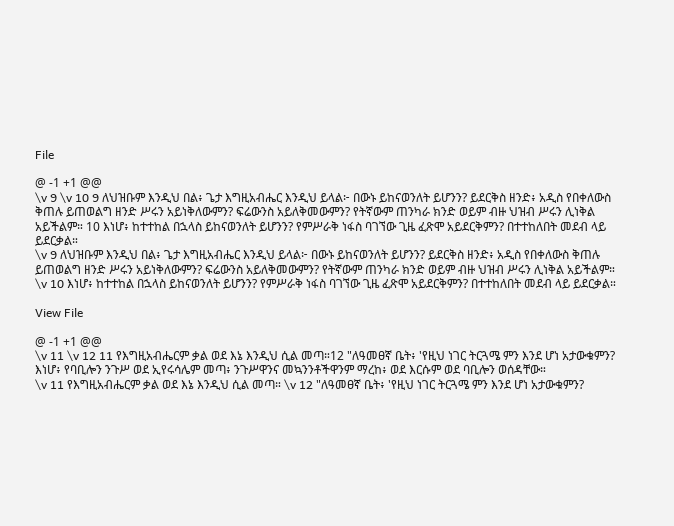File

@ -1 +1 @@
\v 9 \v 10 9 ለህዝቡም እንዲህ በል፥ ጌታ እግዚአብሔር እንዲህ ይላል፦ በውኑ ይከናወንለት ይሆንን? ይደርቅስ ዘንድ፥ አዲስ የበቀለውስ ቅጠሉ ይጠወልግ ዘንድ ሥሩን አይነቅለውምን? ፍሬውንስ አይለቅመውምን? የትኛውም ጠንካራ ክንድ ወይም ብዙ ህዝብ ሥሩን ሊነቅል አይችልም። 10 እነሆ፥ ከተተከል በኋላስ ይከናወንለት ይሆንን? የምሥራቅ ነፋስ ባገኘው ጊዜ ፈጽሞ አይደርቅምን? በተተከለበት መደብ ላይ ይደርቃል።
\v 9 ለህዝቡም እንዲህ በል፥ ጌታ እግዚአብሔር እንዲህ ይላል፦ በውኑ ይከናወንለት ይሆንን? ይደርቅስ ዘንድ፥ አዲስ የበቀለውስ ቅጠሉ ይጠወልግ ዘንድ ሥሩን አይነቅለውምን? ፍሬውንስ አይለቅመውምን? የትኛውም ጠንካራ ክንድ ወይም ብዙ ህዝብ ሥሩን ሊነቅል አይችልም። \v 10 እነሆ፥ ከተተከል በኋላስ ይከናወንለት ይሆንን? የምሥራቅ ነፋስ ባገኘው ጊዜ ፈጽሞ አይደርቅምን? በተተከለበት መደብ ላይ ይደርቃል።

View File

@ -1 +1 @@
\v 11 \v 12 11 የእግዚአብሔርም ቃል ወደ እኔ እንዲህ ሲል መጣ።12 "ለዓመፀኛ ቤት፥ 'የዚህ ነገር ትርጓሜ ምን እንደ ሆነ አታውቁምን? እነሆ፥ የባቢሎን ንጉሥ ወደ ኢየሩሳሌም መጣ፥ ንጉሥዋንና መኳንንቶችዋንም ማረከ፥ ወደ እርሱም ወደ ባቢሎን ወሰዳቸው።
\v 11 የእግዚአብሔርም ቃል ወደ እኔ እንዲህ ሲል መጣ። \v 12 "ለዓመፀኛ ቤት፥ 'የዚህ ነገር ትርጓሜ ምን እንደ ሆነ አታውቁምን?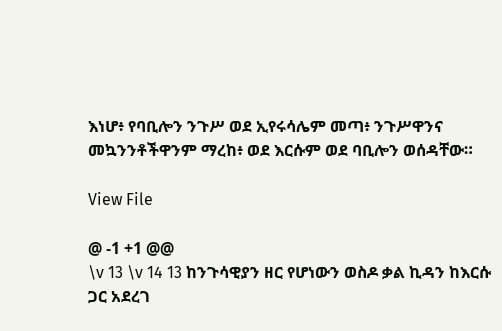እነሆ፥ የባቢሎን ንጉሥ ወደ ኢየሩሳሌም መጣ፥ ንጉሥዋንና መኳንንቶችዋንም ማረከ፥ ወደ እርሱም ወደ ባቢሎን ወሰዳቸው።

View File

@ -1 +1 @@
\v 13 \v 14 13 ከንጉሳዊያን ዘር የሆነውን ወስዶ ቃል ኪዳን ከእርሱ ጋር አደረገ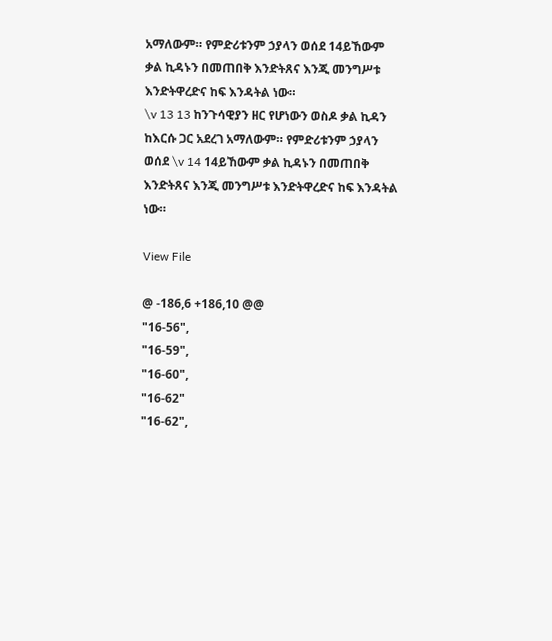አማለውም። የምድሪቱንም ኃያላን ወሰደ 14ይኸውም ቃል ኪዳኑን በመጠበቅ እንድትጸና እንጂ መንግሥቱ እንድትዋረድና ከፍ እንዳትል ነው።
\v 13 13 ከንጉሳዊያን ዘር የሆነውን ወስዶ ቃል ኪዳን ከእርሱ ጋር አደረገ አማለውም። የምድሪቱንም ኃያላን ወሰደ \v 14 14ይኸውም ቃል ኪዳኑን በመጠበቅ እንድትጸና እንጂ መንግሥቱ እንድትዋረድና ከፍ እንዳትል ነው።

View File

@ -186,6 +186,10 @@
"16-56",
"16-59",
"16-60",
"16-62"
"16-62",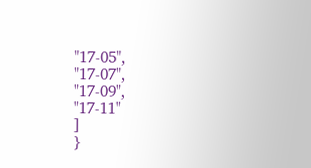"17-05",
"17-07",
"17-09",
"17-11"
]
}